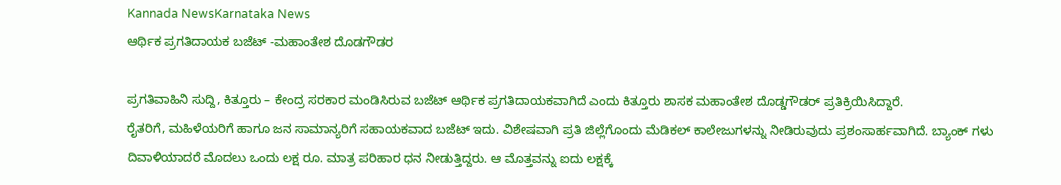Kannada NewsKarnataka News
ಆರ್ಥಿಕ ಪ್ರಗತಿದಾಯಕ ಬಜೆಟ್ -ಮಹಾಂತೇಶ ದೊಡಗೌಡರ

ಪ್ರಗತಿವಾಹಿನಿ ಸುದ್ದಿ, ಕಿತ್ತೂರು – ಕೇಂದ್ರ ಸರಕಾರ ಮಂಡಿಸಿರುವ ಬಜೆಟ್ ಆರ್ಥಿಕ ಪ್ರಗತಿದಾಯಕವಾಗಿದೆ ಎಂದು ಕಿತ್ತೂರು ಶಾಸಕ ಮಹಾಂತೇಶ ದೊಡ್ಡಗೌಡರ್ ಪ್ರತಿಕ್ರಿಯಿಸಿದ್ದಾರೆ.
ರೈತರಿಗೆ, ಮಹಿಳೆಯರಿಗೆ ಹಾಗೂ ಜನ ಸಾಮಾನ್ಯರಿಗೆ ಸಹಾಯಕವಾದ ಬಜೆಟ್ ಇದು. ವಿಶೇಷವಾಗಿ ಪ್ರತಿ ಜಿಲ್ಲೆಗೊಂದು ಮೆಡಿಕಲ್ ಕಾಲೇಜುಗಳನ್ನು ನೀಡಿರುವುದು ಪ್ರಶಂಸಾರ್ಹವಾಗಿದೆ. ಬ್ಯಾಂಕ್ ಗಳು ದಿವಾಳಿಯಾದರೆ ಮೊದಲು ಒಂದು ಲಕ್ಷ ರೂ. ಮಾತ್ರ ಪರಿಹಾರ ಧನ ನೀಡುತ್ತಿದ್ದರು. ಆ ಮೊತ್ತವನ್ನು ಐದು ಲಕ್ಷಕ್ಕೆ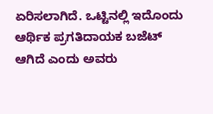ಏರಿಸಲಾಗಿದೆ. ಒಟ್ಟಿನಲ್ಲಿ ಇದೊಂದು ಆರ್ಥಿಕ ಪ್ರಗತಿದಾಯಕ ಬಜೆಟ್ ಆಗಿದೆ ಎಂದು ಅವರು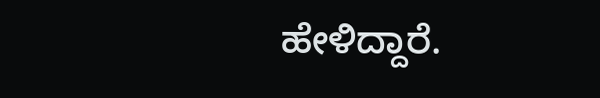ಹೇಳಿದ್ದಾರೆ.